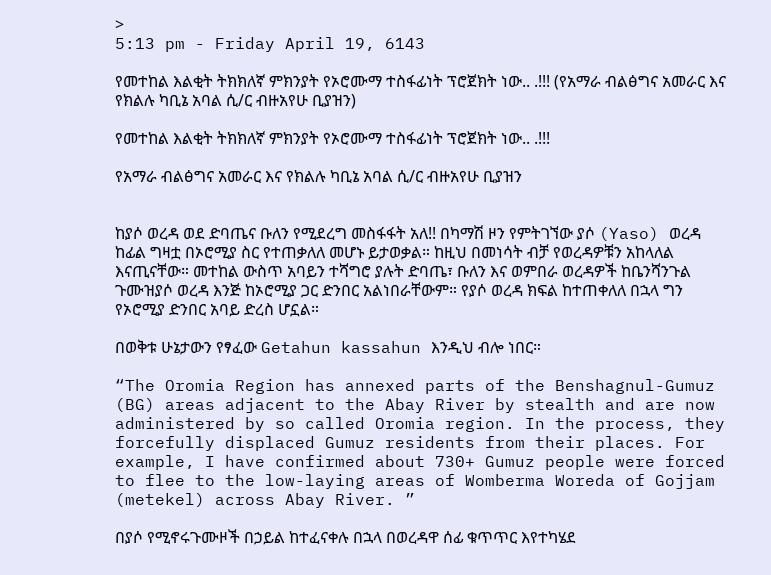>
5:13 pm - Friday April 19, 6143

የመተከል እልቂት ትክክለኛ ምክንያት የኦሮሙማ ተስፋፊነት ፕሮጀክት ነው.. .!!! (የአማራ ብልፅግና አመራር እና የክልሉ ካቢኔ አባል ሲ/ር ብዙአየሁ ቢያዝን)

የመተከል እልቂት ትክክለኛ ምክንያት የኦሮሙማ ተስፋፊነት ፕሮጀክት ነው.. .!!!

የአማራ ብልፅግና አመራር እና የክልሉ ካቢኔ አባል ሲ/ር ብዙአየሁ ቢያዝን


ከያሶ ወረዳ ወደ ድባጤና ቡለን የሚደረግ መስፋፋት አለ!! በካማሽ ዞን የምትገኘው ያሶ (Yaso) ወረዳ ከፊል ግዛቷ በኦሮሚያ ስር የተጠቃለለ መሆኑ ይታወቃል። ከዚህ በመነሳት ብቻ የወረዳዎቹን አከላለል እናጢናቸው። መተከል ውስጥ አባይን ተሻግሮ ያሉት ድባጤ፣ ቡለን እና ወምበራ ወረዳዎች ከቤንሻንጉል ጉሙዝያሶ ወረዳ እንጅ ከኦሮሚያ ጋር ድንበር አልነበራቸውም። የያሶ ወረዳ ክፍል ከተጠቀለለ በኋላ ግን የኦሮሚያ ድንበር አባይ ድረስ ሆኗል።

በወቅቱ ሁኔታውን የፃፈው Getahun kassahun እንዲህ ብሎ ነበር።

“The Oromia Region has annexed parts of the Benshagnul-Gumuz (BG) areas adjacent to the Abay River by stealth and are now administered by so called Oromia region. In the process, they forcefully displaced Gumuz residents from their places. For example, I have confirmed about 730+ Gumuz people were forced to flee to the low-laying areas of Womberma Woreda of Gojjam (metekel) across Abay River. ”

በያሶ የሚኖሩጉሙዞች በኃይል ከተፈናቀሉ በኋላ በወረዳዋ ሰፊ ቁጥጥር እየተካሄደ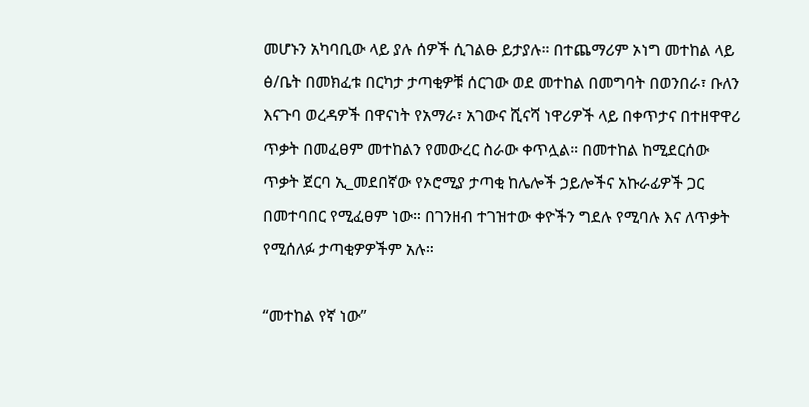መሆኑን አካባቢው ላይ ያሉ ሰዎች ሲገልፁ ይታያሉ። በተጨማሪም ኦነግ መተከል ላይ ፅ/ቤት በመክፈቱ በርካታ ታጣቂዎቹ ሰርገው ወደ መተከል በመግባት በወንበራ፣ ቡለን እናጉባ ወረዳዎች በዋናነት የአማራ፣ አገውና ሺናሻ ነዋሪዎች ላይ በቀጥታና በተዘዋዋሪ ጥቃት በመፈፀም መተከልን የመውረር ስራው ቀጥሏል። በመተከል ከሚደርሰው ጥቃት ጀርባ ኢ_መደበኛው የኦሮሚያ ታጣቂ ከሌሎች ኃይሎችና አኩራፊዎች ጋር በመተባበር የሚፈፀም ነው። በገንዘብ ተገዝተው ቀዮችን ግደሉ የሚባሉ እና ለጥቃት የሚሰለፉ ታጣቂዎዎችም አሉ።

“መተከል የኛ ነው”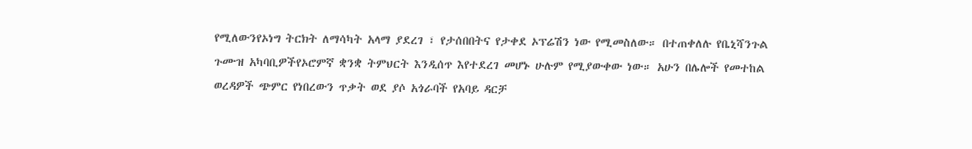የሚለውንየኦነግ ትርክት ለማሳካት አላማ ያደረገ ፣ የታሰበበትና የታቀደ ኦፕሬሽን ነው የሚመስለው። በተጠቀለሉ የቤኒሻንጉል ጉሙዝ አካባቢዎችየኦሮምኛ ቋንቋ ትምህርት እንዲሰጥ እየተደረገ መሆኑ ሁሉም የሚያውቀው ነው። አሁን በሌሎች የመተከል ወረዳዎች ጭምር የነበረውን ጥቃት ወደ ያሶ አጎራባች የአባይ ዳርቻ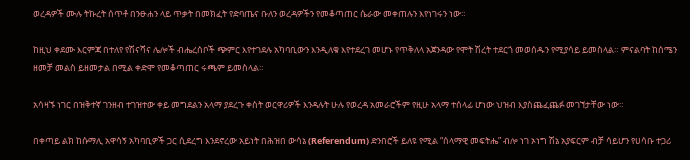ወረዳዎች ሙሉ ትኩረት ሰጥቶ በንፁሐን ላይ ጥቃት በመክፈት የድባጤና ቡለን ወረዳዎችን የመቆጣጠር ሴራው መቀጠሉን እየነገሩን ነው።

ከዚህ ቀደሙ እርምጃ በተለየ የሽናሻና ሌሎች ብሔረሰቦች ጭምር እየተገደሉ አካባቢውን እንዲለቁ እየተደረገ መሆኑ የጥቅለላ አጀንዳው የሞት ሽረት ተደርጎ መወሰዱን የሚያሳይ ይመስላል። ምናልባት ከሰሜን ዘመቻ መልስ ይዘመታል በሚል ቀድሞ የመቆጣጠር ሩጫም ይመስላል።

አሳዛኙ ነገር በዝቅተኛ ገንዘብ ተገዝተው ቀይ መግደልን አላማ ያደረጉ ቀስት ወርዋሪዎች እንዳሉት ሁሉ የወረዳ አመራሮችም የዚሁ አላማ ተሰላፊ ሆነው ህዝብ እያስጨፈጨፉ መገኘታቸው ነው።

በቀጣይ ልክ ከሱማሊ አዋሳኝ አካባቢዎች ጋር ሲደረግ እንደኖረው አይነት በሕዝበ ውሳኔ (Referendum) ድንበሮች ይለዩ የሚል “ሰላማዊ መፍትሔ” ብሎ ነገ ኦነግ ሽኔ አያፍርም ብቻ ሳይሆን የሀሳቡ ተጋሪ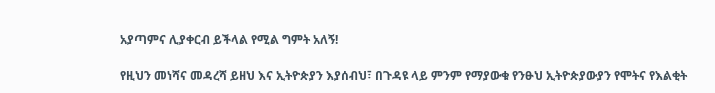አያጣምና ሊያቀርብ ይችላል የሚል ግምት አለኝ!

የዚህን መነሻና መዳረሻ ይዘህ እና ኢትዮጵያን እያሰብህ፣ በጉዳዩ ላይ ምንም የማያውቁ የንፁህ ኢትዮጵያውያን የሞትና የእልቂት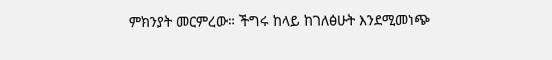ምክንያት መርምረው። ችግሩ ከላይ ከገለፅሁት እንደሚመነጭ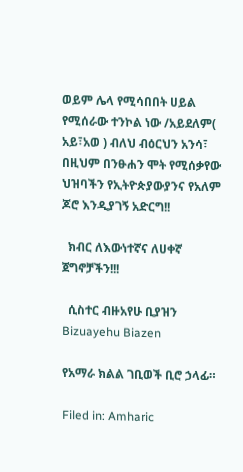ወይም ሌላ የሚሳበበት ሀይል የሚሰራው ተንኮል ነው /አይደለም( አይ፣አወ ) ብለህ ብዕርህን አንሳ፣ በዚህም በንፁሐን ሞት የሚሰቃየው ህዝባችን የኢትዮጵያውያንና የአለም ጆሮ እንዲያገኝ አድርግ!!

  ክብር ለእውነተኛና ለሀቀኛ ጀግኖቻችን!!!

  ሲስተር ብዙአየሁ ቢያዝን Bizuayehu Biazen

የአማራ ክልል ገቢወች ቢሮ ኃላፊ።

Filed in: Amharic